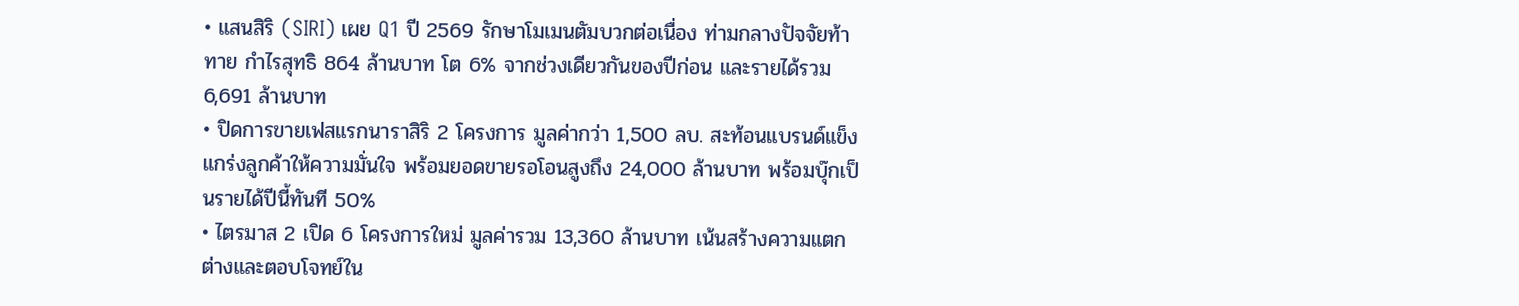• แสนสิริ (SIRI) เผย Q1 ปี 2569 รักษาโมเมนตัมบวกต่อเนื่อง ท่ามกลางปัจจัยท้าทาย กำไรสุทธิ 864 ล้านบาท โต 6% จากช่วงเดียวกันของปีก่อน และรายได้รวม 6,691 ล้านบาท
• ปิดการขายเฟสแรกนาราสิริ 2 โครงการ มูลค่ากว่า 1,500 ลบ. สะท้อนแบรนด์แข็งแกร่งลูกค้าให้ความมั่นใจ พร้อมยอดขายรอโอนสูงถึง 24,000 ล้านบาท พร้อมบุ๊กเป็นรายได้ปีนี้ทันที 50%
• ไตรมาส 2 เปิด 6 โครงการใหม่ มูลค่ารวม 13,360 ล้านบาท เน้นสร้างความแตกต่างและตอบโจทย์ใน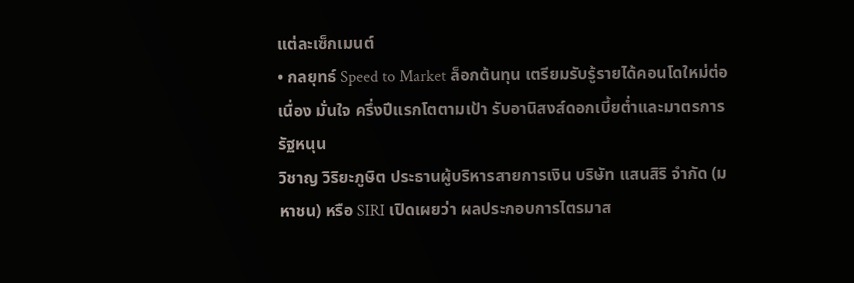แต่ละเซ็กเมนต์
• กลยุทธ์ Speed to Market ล็อกต้นทุน เตรียมรับรู้รายได้คอนโดใหม่ต่อเนื่อง มั่นใจ ครึ่งปีแรกโตตามเป้า รับอานิสงส์ดอกเบี้ยต่ำและมาตรการรัฐหนุน
วิชาญ วิริยะภูษิต ประธานผู้บริหารสายการเงิน บริษัท แสนสิริ จำกัด (มหาชน) หรือ SIRI เปิดเผยว่า ผลประกอบการไตรมาส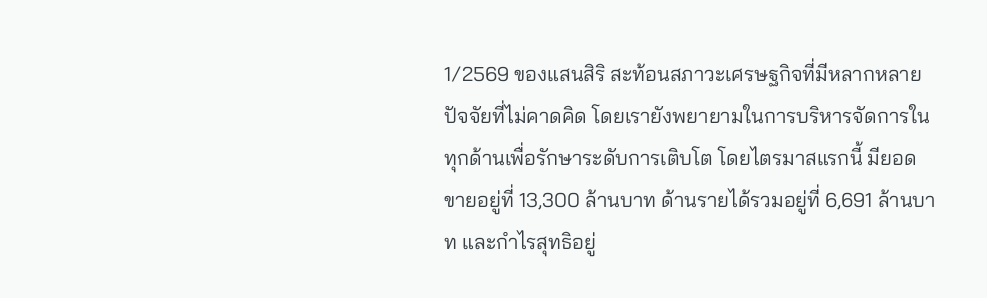1/2569 ของแสนสิริ สะท้อนสภาวะเศรษฐกิจที่มีหลากหลายปัจจัยที่ไม่คาดคิด โดยเรายังพยายามในการบริหารจัดการในทุกด้านเพื่อรักษาระดับการเติบโต โดยไตรมาสแรกนี้ มียอดขายอยู่ที่ 13,300 ล้านบาท ด้านรายได้รวมอยู่ที่ 6,691 ล้านบาท และกำไรสุทธิอยู่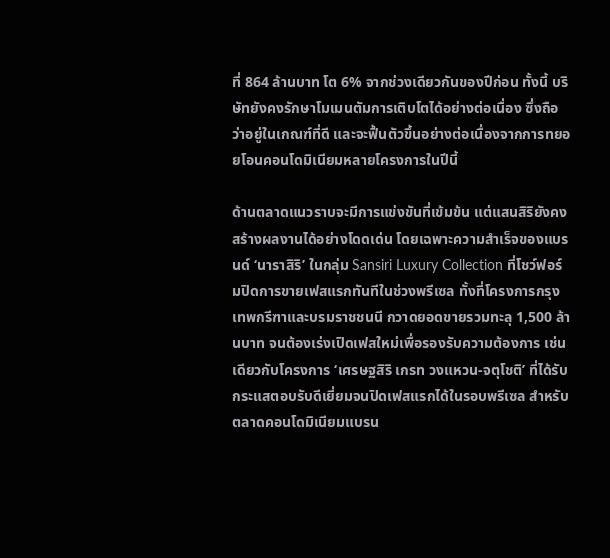ที่ 864 ล้านบาท โต 6% จากช่วงเดียวกันของปีก่อน ทั้งนี้ บริษัทยังคงรักษาโมเมนตัมการเติบโตได้อย่างต่อเนื่อง ซึ่งถือว่าอยู่ในเกณฑ์ที่ดี และจะฟื้นตัวขึ้นอย่างต่อเนื่องจากการทยอยโอนคอนโดมิเนียมหลายโครงการในปีนี้

ด้านตลาดแนวราบจะมีการแข่งขันที่เข้มข้น แต่แสนสิริยังคงสร้างผลงานได้อย่างโดดเด่น โดยเฉพาะความสำเร็จของแบรนด์ ‘นาราสิริ’ ในกลุ่ม Sansiri Luxury Collection ที่โชว์ฟอร์มปิดการขายเฟสแรกทันทีในช่วงพรีเซล ทั้งที่โครงการกรุงเทพกรีฑาและบรมราชชนนี กวาดยอดขายรวมทะลุ 1,500 ล้านบาท จนต้องเร่งเปิดเฟสใหม่เพื่อรองรับความต้องการ เช่นเดียวกับโครงการ ‘เศรษฐสิริ เกรท วงแหวน-จตุโชติ’ ที่ได้รับกระแสตอบรับดีเยี่ยมจนปิดเฟสแรกได้ในรอบพรีเซล สำหรับตลาดคอนโดมิเนียมแบรน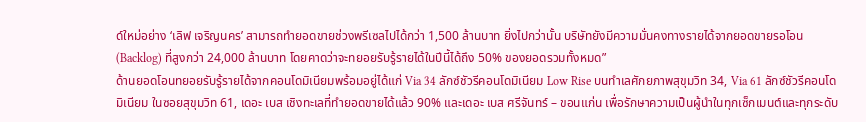ด์ใหม่อย่าง ‘เลิฟ เจริญนคร’ สามารถทำยอดขายช่วงพรีเซลไปได้กว่า 1,500 ล้านบาท ยิ่งไปกว่านั้น บริษัทยังมีความมั่นคงทางรายได้จากยอดขายรอโอน (Backlog) ที่สูงกว่า 24,000 ล้านบาท โดยคาดว่าจะทยอยรับรู้รายได้ในปีนี้ได้ถึง 50% ของยอดรวมทั้งหมด”
ด้านยอดโอนทยอยรับรู้รายได้จากคอนโดมิเนียมพร้อมอยู่ได้แก่ Via 34 ลักซ์ชัวรีคอนโดมิเนียม Low Rise บนทำเลศักยภาพสุขุมวิท 34, Via 61 ลักซ์ชัวรีคอนโดมิเนียม ในซอยสุขุมวิท 61, เดอะ เบส เชิงทะเลที่ทำยอดขายได้แล้ว 90% และเดอะ เบส ศรีจันทร์ – ขอนแก่น เพื่อรักษาความเป็นผู้นำในทุกเซ็กเมนต์และทุกระดับ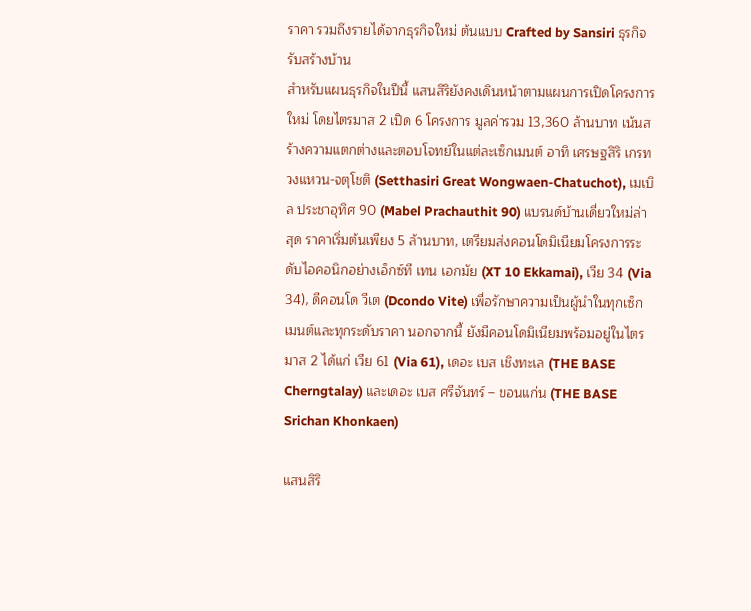ราคา รวมถึงรายได้จากธุรกิจใหม่ ต้นแบบ Crafted by Sansiri ธุรกิจรับสร้างบ้าน
สำหรับแผนธุรกิจในปีนี้ แสนสิริยังคงเดินหน้าตามแผนการเปิดโครงการใหม่ โดยไตรมาส 2 เปิด 6 โครงการ มูลค่ารวม 13,360 ล้านบาท เน้นสร้างความแตกต่างและตอบโจทย์ในแต่ละเซ็กเมนต์ อาทิ เศรษฐสิริ เกรท วงแหวน-จตุโชติ (Setthasiri Great Wongwaen-Chatuchot), เมเบิล ประชาอุทิศ 90 (Mabel Prachauthit 90) แบรนด์บ้านเดี่ยวใหม่ล่าสุด ราคาเริ่มต้นเพียง 5 ล้านบาท, เตรียมส่งคอนโดมิเนียมโครงการระดับไอคอนิกอย่างเอ็กซ์ที เทน เอกมัย (XT 10 Ekkamai), เวีย 34 (Via 34), ดีคอนโด วีเต (Dcondo Vite) เพื่อรักษาความเป็นผู้นำในทุกเซ็กเมนต์และทุกระดับราคา นอกจากนี้ ยังมีคอนโดมิเนียมพร้อมอยู่ในไตรมาส 2 ได้แก่ เวีย 61 (Via 61), เดอะ เบส เชิงทะเล (THE BASE Cherngtalay) และเดอะ เบส ศรีจันทร์ – ขอนแก่น (THE BASE Srichan Khonkaen)

แสนสิริ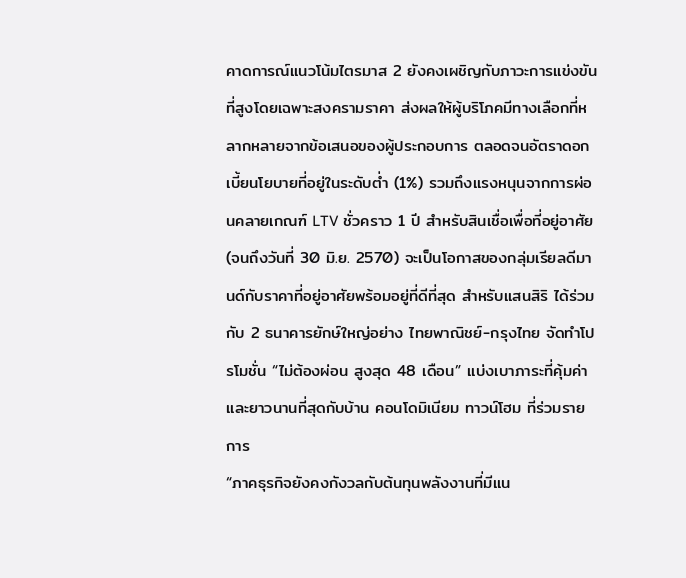คาดการณ์แนวโน้มไตรมาส 2 ยังคงเผชิญกับภาวะการแข่งขันที่สูงโดยเฉพาะสงครามราคา ส่งผลให้ผู้บริโภคมีทางเลือกที่หลากหลายจากข้อเสนอของผู้ประกอบการ ตลอดจนอัตราดอกเบี้ยนโยบายที่อยู่ในระดับต่ำ (1%) รวมถึงแรงหนุนจากการผ่อนคลายเกณฑ์ LTV ชั่วคราว 1 ปี สำหรับสินเชื่อเพื่อที่อยู่อาศัย (จนถึงวันที่ 30 มิ.ย. 2570) จะเป็นโอกาสของกลุ่มเรียลดีมานด์กับราคาที่อยู่อาศัยพร้อมอยู่ที่ดีที่สุด สำหรับแสนสิริ ได้ร่วมกับ 2 ธนาคารยักษ์ใหญ่อย่าง ไทยพาณิชย์-กรุงไทย จัดทำโปรโมชั่น “ไม่ต้องผ่อน สูงสุด 48 เดือน” แบ่งเบาภาระที่คุ้มค่าและยาวนานที่สุดกับบ้าน คอนโดมิเนียม ทาวน์โฮม ที่ร่วมรายการ
“ภาคธุรกิจยังคงกังวลกับต้นทุนพลังงานที่มีแน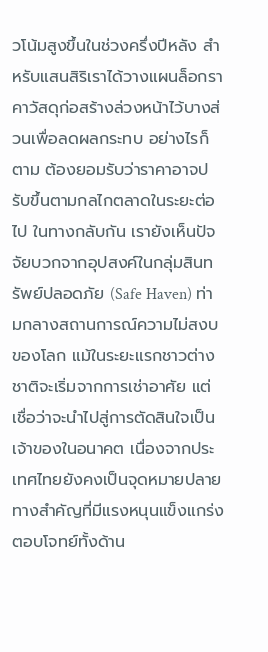วโน้มสูงขึ้นในช่วงครึ่งปีหลัง สำหรับแสนสิริเราได้วางแผนล็อกราคาวัสดุก่อสร้างล่วงหน้าไว้บางส่วนเพื่อลดผลกระทบ อย่างไรก็ตาม ต้องยอมรับว่าราคาอาจปรับขึ้นตามกลไกตลาดในระยะต่อไป ในทางกลับกัน เรายังเห็นปัจจัยบวกจากอุปสงค์ในกลุ่มสินทรัพย์ปลอดภัย (Safe Haven) ท่ามกลางสถานการณ์ความไม่สงบของโลก แม้ในระยะแรกชาวต่างชาติจะเริ่มจากการเช่าอาศัย แต่เชื่อว่าจะนำไปสู่การตัดสินใจเป็นเจ้าของในอนาคต เนื่องจากประเทศไทยยังคงเป็นจุดหมายปลายทางสำคัญที่มีแรงหนุนแข็งแกร่ง ตอบโจทย์ทั้งด้าน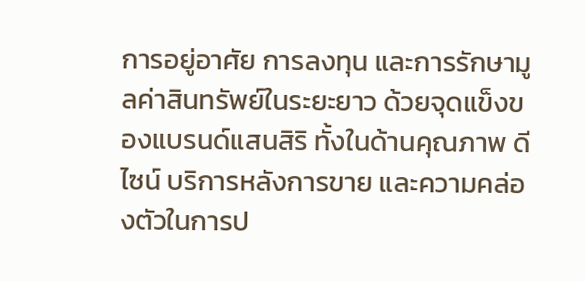การอยู่อาศัย การลงทุน และการรักษามูลค่าสินทรัพย์ในระยะยาว ด้วยจุดแข็งของแบรนด์แสนสิริ ทั้งในด้านคุณภาพ ดีไซน์ บริการหลังการขาย และความคล่องตัวในการป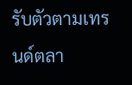รับตัวตามเทรนด์ตลา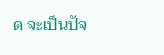ด จะเป็นปัจ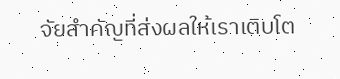จัยสำคัญที่ส่งผลให้เราเติบโต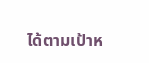ได้ตามเป้าห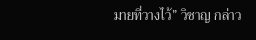มายที่วางไว้” วิชาญ กล่าว